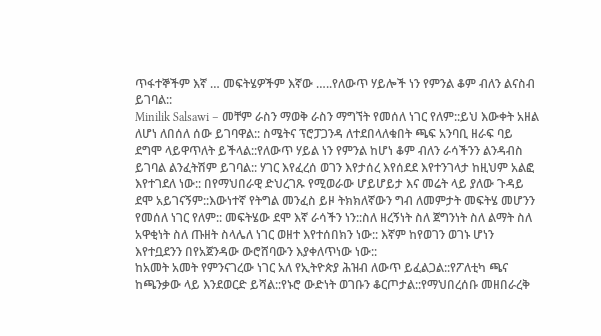ጥፋተኞችም እኛ … መፍትሄዎችም እኛው …..የለውጥ ሃይሎች ነን የምንል ቆም ብለን ልናስብ ይገባል::
Minilik Salsawi – መቸም ራስን ማወቅ ራስን ማግኘት የመሰለ ነገር የለም::ይህ እውቀት አዘል ለሆነ ለበሰለ ሰው ይገባዋል:: ስሜትና ፕሮፓጋንዳ ለተደበላለቁበት ጫፍ አንባቢ ዘራፍ ባይ ደግሞ ላይዋጥለት ይችላል::የለውጥ ሃይል ነን የምንል ከሆነ ቆም ብለን ራሳችንን ልንዳብስ ይገባል ልንፈትሽም ይገባል:: ሃገር እየፈረሰ ወገን እየታሰረ እየሰደደ እየተንገላታ ከዚህም አልፎ እየተገደለ ነው:: በየማህበራዊ ድህረገጹ የሚወራው ሆይሆይታ እና መሬት ላይ ያለው ጉዳይ ደሞ አይገናኝም::እውነተኛ የትግል መንፈስ ይዞ ትክክለኛውን ግብ ለመምታት መፍትሄ መሆንን የመሰለ ነገር የለም:: መፍትሄው ደሞ እኛ ራሳችን ነን::ስለ ዘረኝነት ስለ ጀግንነት ስለ ልማት ስለ አዋቂነት ስለ ጡዘት ስላሌለ ነገር ወዘተ እየተሰበክን ነው:: እኛም ከየወገን ወገኑ ሆነን እየተቧደንን በየአጀንዳው ውሮሸባውን እያቀለጥነው ነው::
ከአመት አመት የምንናገረው ነገር አለ የኢትዮጵያ ሕዝብ ለውጥ ይፈልጋል::የፖለቲካ ጫና ከጫንቃው ላይ እንደወርድ ይሻል::የኑሮ ውድነት ወገቡን ቆርጦታል::የማህበረሰቡ መዘበራረቅ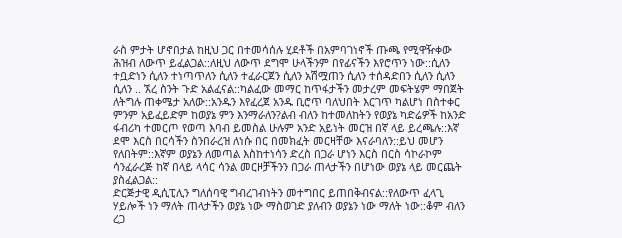ራስ ምታት ሆኖበታል ከዚህ ጋር በተመሳሰሉ ሂደቶች በአምባገነኖች ጡጫ የሚዋዥቀው ሕዝብ ለውጥ ይፈልጋል::ለዚህ ለውጥ ደግሞ ሁላችንም በየፊናችን እየሮጥን ነው::ሲለን ተቧድነን ሲለን ተነጣጥለን ሲለን ተፈራርጀን ሲለን አሽሟጠን ሲለን ተሰዳድበን ሲለን ሲለን ሲለን .. ኧረ ስንት ጉድ አልፈናል::ካልፈው መማር ከጥፋታችን መታረም መፍትሄም ማበጀት ለትግሉ ጠቀሜታ አለው::አንዱን እየፈረጀ አንዱ ቢሮጥ ባለህበት እርገጥ ካልሆነ በስተቀር ምንም አይፈይድም ከወያኔ ምን እንማራለን?ልብ ብለን ከተመለከትን የወያኔ ካድሬዎች ከአንድ ፋብሪካ ተመርጦ የወጣ እባብ ይመስል ሁሉም አንድ አይነት መርዝ በኛ ላይ ይረጫሉ::እኛ ደሞ እርስ በርሳችን ስንበራረዝ ለነሱ በር በመክፈት መርዛቸው እናራባለን::ይህ መሆን የለበትም::እኛም ወያኔን ለመጣል እስከተነሳን ድረስ በጋራ ሆነን እርስ በርስ ሳኮራኮም ሳንፈራረጅ ከኛ በላይ ላሳር ሳንል መርዞቻችንን በጋራ ጠላታችን በሆነው ወያኔ ላይ መርጨት ያስፈልጋል::
ድርጅታዊ ዲሲፒሊን ግለሰባዊ ግብረገብነትን መተግበር ይጠበቅብናል::የለውጥ ፈላጊ ሃይሎች ነን ማለት ጠላታችን ወያኔ ነው ማስወገድ ያለብን ወያኔን ነው ማለት ነው::ቆም ብለን ረጋ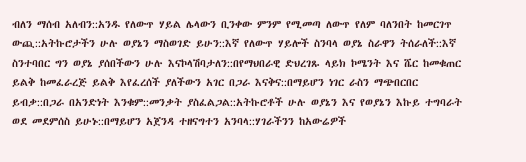ብለን ማሰብ አለብን::አንዱ የለውጥ ሃይል ሌላውን ቢንቀው ምንም የሚመጣ ለውጥ የለም ባለንበት ከመርገጥ ውጪ::አትኩሮታችን ሁሉ ወያኔን ማስወገድ ይሁን::እኛ የለውጥ ሃይሎች ስንባላ ወያኔ ስራዋን ትሰራለች::እኛ ስንተባበር ግን ወያኔ ያሰበችውን ሁሉ እናኮላሽባታለን::በየማህበራዊ ድህረገጹ ላይክ ኮሜንት እና ሼር ከመቁጠር ይልቅ ከመፈራረጅ ይልቅ እየፈረሰች ያለችውን አገር በጋራ እናቅና::በማይሆን ነገር ራስን ማጭበርበር ይብቃ::በጋራ በአንድነት እንቁም::መንቃት ያስፈልጋል::አትኩሮቶች ሁሉ ወያኔን እና የወያኔን እኩይ ተግባራት ወደ መደምሰስ ይሁኑ::በማይሆን አጀንዳ ተዘናግተን አንባላ::ሃገራችንን ከአውሬዎች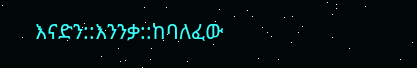እናድን::እንንቃ::ከባለፈው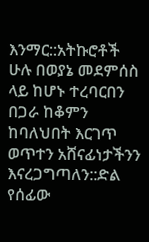እንማር::አትኩሮቶች ሁሉ በወያኔ መደምሰስ ላይ ከሆኑ ተረባርበን በጋራ ከቆምን ከባለህበት እርገጥ ወጥተን አሸናፊነታችንን እናረጋግጣለን::ድል የሰፊው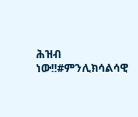ሕዝብ ነው!!#ምንሊክሳልሳዊ